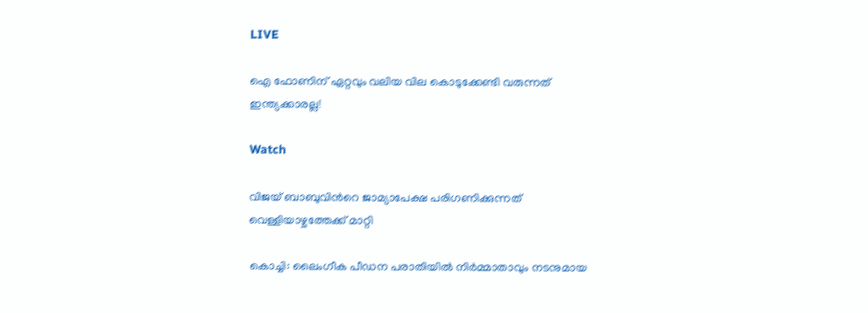LIVE

ഐ ഫോണിന് ഏറ്റവും വലിയ വില കൊടുക്കേണ്ടി വരുന്നത് ഇന്ത്യക്കാരല്ല!

Watch

വിജയ്‌ ബാബുവിന്‍റെ ജാമ്യാപേക്ഷ പരിഗണിക്കുന്നത് വെള്ളിയാഴ്ചത്തേക്ക് മാറ്റി

കൊച്ചി: ലൈംഗീക പീഡന പരാതിയില്‍ നിര്‍മ്മാതാവും നടനുമായ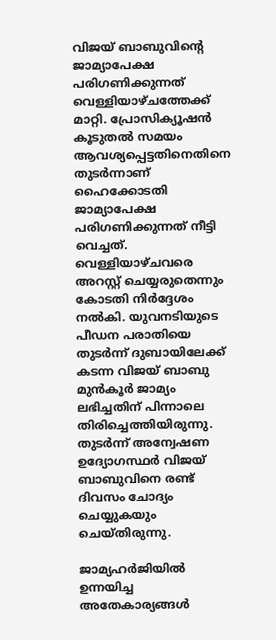വിജയ്‌ ബാബുവിന്‍റെ ജാമ്യാപേക്ഷ പരിഗണിക്കുന്നത് വെള്ളിയാഴ്ചത്തേക്ക് മാറ്റി. പ്രോസിക്യൂഷന്‍ കൂടുതല്‍ സമയം ആവശ്യപ്പെട്ടതിനെതിനെ തുടര്‍ന്നാണ്‌ ഹൈക്കോടതി ജാമ്യാപേക്ഷ പരിഗണിക്കുന്നത് നീട്ടി വെച്ചത്. വെള്ളിയാഴ്ചവരെ അറസ്റ്റ് ചെയ്യരുതെന്നും കോടതി നിര്‍ദ്ദേശം നല്‍കി. യുവനടിയുടെ പീഡന പരാതിയെ തുടര്‍ന്ന് ദുബായിലേക്ക് കടന്ന വിജയ്‌ ബാബു മുന്‍കൂര്‍ ജാമ്യം ലഭിച്ചതിന് പിന്നാലെ തിരിച്ചെത്തിയിരുന്നു. തുടര്‍ന്ന് അന്വേഷണ ഉദ്യോഗസ്ഥര്‍ വിജയ്‌ ബാബുവിനെ രണ്ട് ദിവസം ചോദ്യം ചെയ്യുകയും ചെയ്തിരുന്നു.

ജാമ്യഹര്‍ജിയില്‍ ഉന്നയിച്ച അതേകാര്യങ്ങള്‍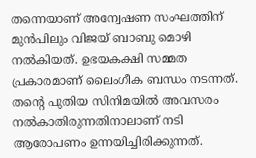തന്നെയാണ് അന്വേഷണ സംഘത്തിന് മുന്‍പിലും വിജയ്‌ ബാബു മൊഴി നല്‍കിയത്. ഉഭയകക്ഷി സമ്മത പ്രകാരമാണ് ലൈംഗീക ബന്ധം നടന്നത്. തന്‍റെ പുതിയ സിനിമയില്‍ അവസരം നല്‍കാതിരുന്നതിനാലാണ് നടി ആരോപണം ഉന്നയിച്ചിരിക്കുന്നത്.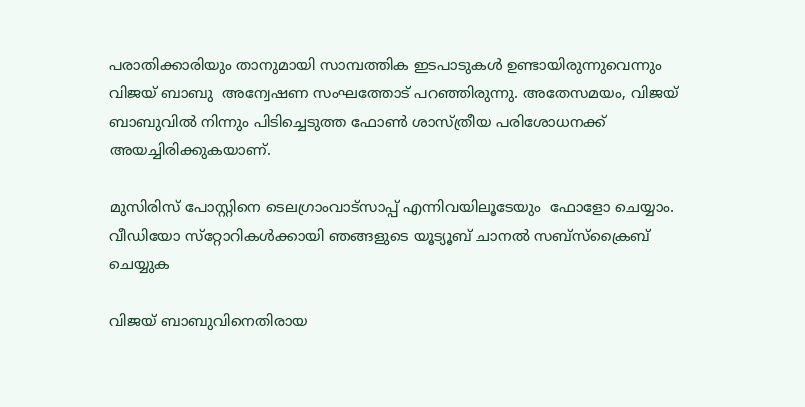പരാതിക്കാരിയും താനുമായി സാമ്പത്തിക ഇടപാടുകള്‍ ഉണ്ടായിരുന്നുവെന്നും വിജയ്‌ ബാബു  അന്വേഷണ സംഘത്തോട് പറഞ്ഞിരുന്നു. അതേസമയം, വിജയ്‌ ബാബുവില്‍ നിന്നും പിടിച്ചെടുത്ത ഫോണ്‍ ശാസ്ത്രീയ പരിശോധനക്ക് അയച്ചിരിക്കുകയാണ്.

മുസിരിസ് പോസ്റ്റിനെ ടെലഗ്രാംവാട്‌സാപ്പ് എന്നിവയിലൂടേയും  ഫോളോ ചെയ്യാം. വീഡിയോ സ്‌റ്റോറികള്‍ക്കായി ഞങ്ങളുടെ യൂട്യൂബ് ചാനല്‍ സബ്‌സ്‌ക്രൈബ് ചെയ്യുക

വിജയ്‌ ബാബുവിനെതിരായ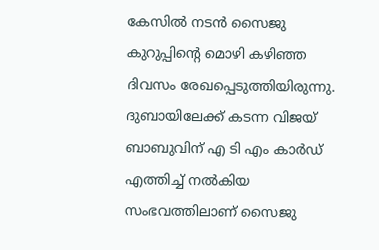കേസില്‍ നടന്‍ സൈജു കുറുപ്പിന്‍റെ മൊഴി കഴിഞ്ഞ ദിവസം രേഖപ്പെടുത്തിയിരുന്നു. ദുബായിലേക്ക് കടന്ന വിജയ്‌ ബാബുവിന് എ ടി എം കാര്‍ഡ് എത്തിച്ച് നല്‍കിയ സംഭവത്തിലാണ് സൈജു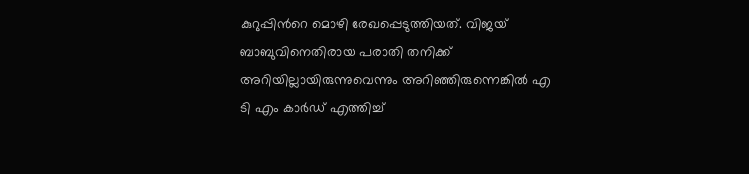കുറുപ്പിന്‍റെ മൊഴി രേഖപ്പെടുത്തിയത്. വിജയ്‌ ബാബുവിനെതിരായ പരാതി തനിക്ക് അറിയില്ലായിരുന്നുവെന്നും അറിഞ്ഞിരുന്നെങ്കില്‍ എ ടി എം കാര്‍ഡ് എത്തിച്ച്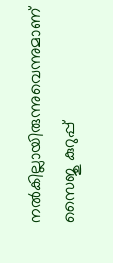നല്‍കില്ലായിരുന്നുവെന്നുമാണ് സൈജു കുറുപ്പ്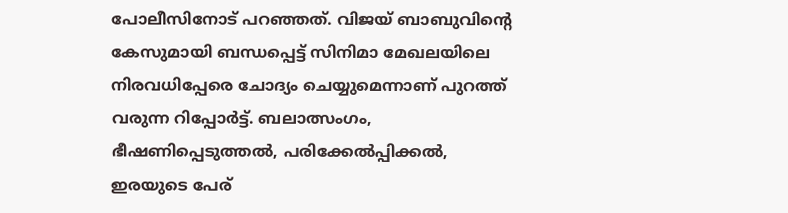പോലീസിനോട് പറഞ്ഞത്. വിജയ്‌ ബാബുവിന്‍റെ കേസുമായി ബന്ധപ്പെട്ട് സിനിമാ മേഖലയിലെ നിരവധിപ്പേരെ ചോദ്യം ചെയ്യുമെന്നാണ് പുറത്ത് വരുന്ന റിപ്പോര്‍ട്ട്. ബലാത്സംഗം, ഭീഷണിപ്പെടുത്തല്‍, പരിക്കേല്‍പ്പിക്കല്‍, ഇരയുടെ പേര്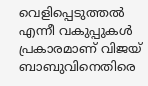വെളിപ്പെടുത്തല്‍ എന്നീ വകുപ്പുകള്‍ പ്രകാരമാണ് വിജയ് ബാബുവിനെതിരെ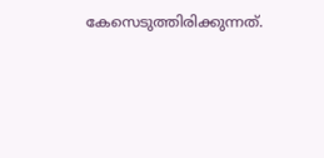കേസെടുത്തിരിക്കുന്നത്.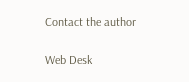Contact the author

Web Desk